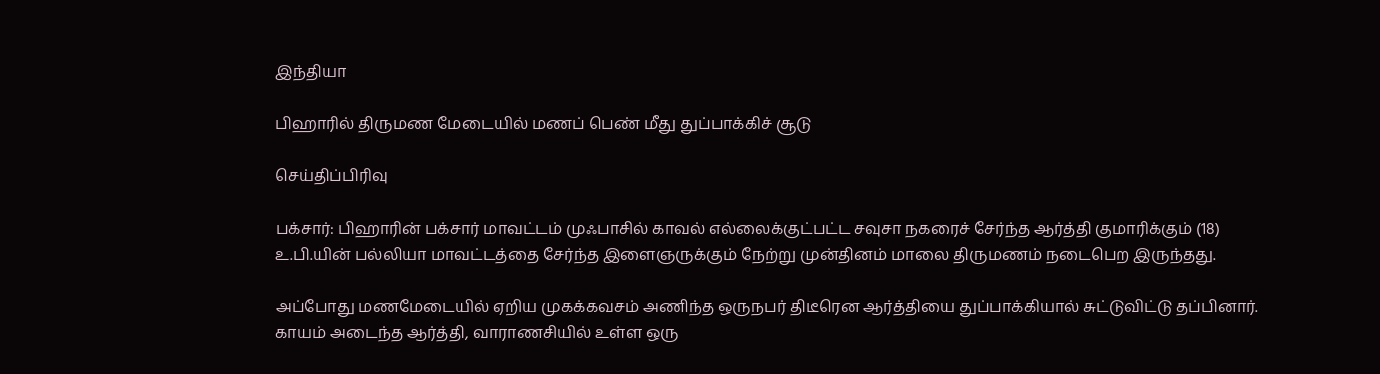இந்தியா

பிஹாரில் திருமண மேடையில் மணப் பெண் மீது துப்பாக்கிச் சூடு

செய்திப்பிரிவு

பக்சார்: பிஹாரின் பக்சார் மாவட்டம் முஃபாசில் காவல் எல்லைக்குட்பட்ட சவுசா நகரைச் சேர்ந்த ஆர்த்தி குமாரிக்கும் (18) உ.பி.யின் பல்லியா மாவட்டத்தை சேர்ந்த இளைஞருக்கும் நேற்று முன்தினம் மாலை திருமணம் நடைபெற இருந்தது.

அப்போது மணமேடையில் ஏறிய முகக்கவசம் அணிந்த ஒருநபர் திடீரென ஆர்த்தியை துப்பாக்கியால் சுட்டுவிட்டு தப்பினார். காயம் அடைந்த ஆர்த்தி, வாராணசியில் உள்ள ஒரு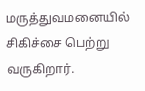மருத்துவமனையில் சிகிச்சை பெற்று வருகிறார்.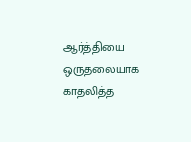ஆர்த்தியை ஒருதலையாக காதலித்த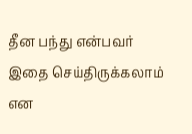தீன பந்து என்பவர் இதை செய்திருக்கலாம் என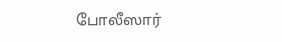போலீஸார்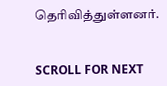தெரிவித்துள்ளனர்.


SCROLL FOR NEXT